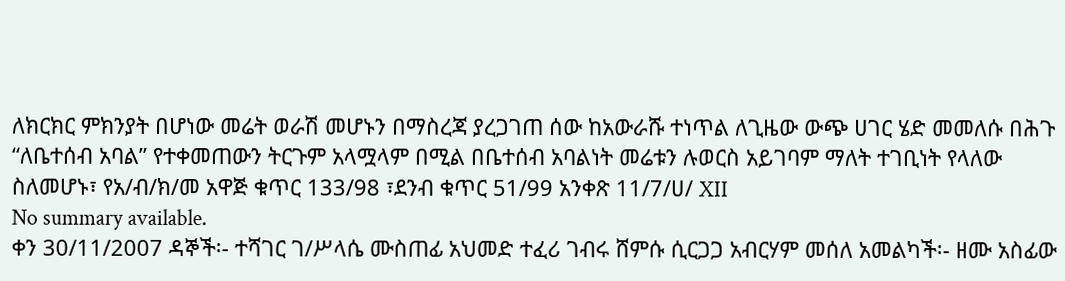ለክርክር ምክንያት በሆነው መሬት ወራሽ መሆኑን በማስረጃ ያረጋገጠ ሰው ከአውራሹ ተነጥል ለጊዜው ውጭ ሀገር ሄድ መመለሱ በሕጉ “ለቤተሰብ አባል” የተቀመጠውን ትርጉም አላሟላም በሚል በቤተሰብ አባልነት መሬቱን ሉወርስ አይገባም ማለት ተገቢነት የላለው ስለመሆኑ፣ የአ/ብ/ክ/መ አዋጅ ቁጥር 133/98 ፣ደንብ ቁጥር 51/99 አንቀጽ 11/7/ሀ/ XII
No summary available.
ቀን 30/11/2007 ዳኞች፡- ተሻገር ገ/ሥላሴ ሙስጠፊ አህመድ ተፈሪ ገብሩ ሸምሱ ሲርጋጋ አብርሃም መሰለ አመልካች፡- ዘሙ አስፊው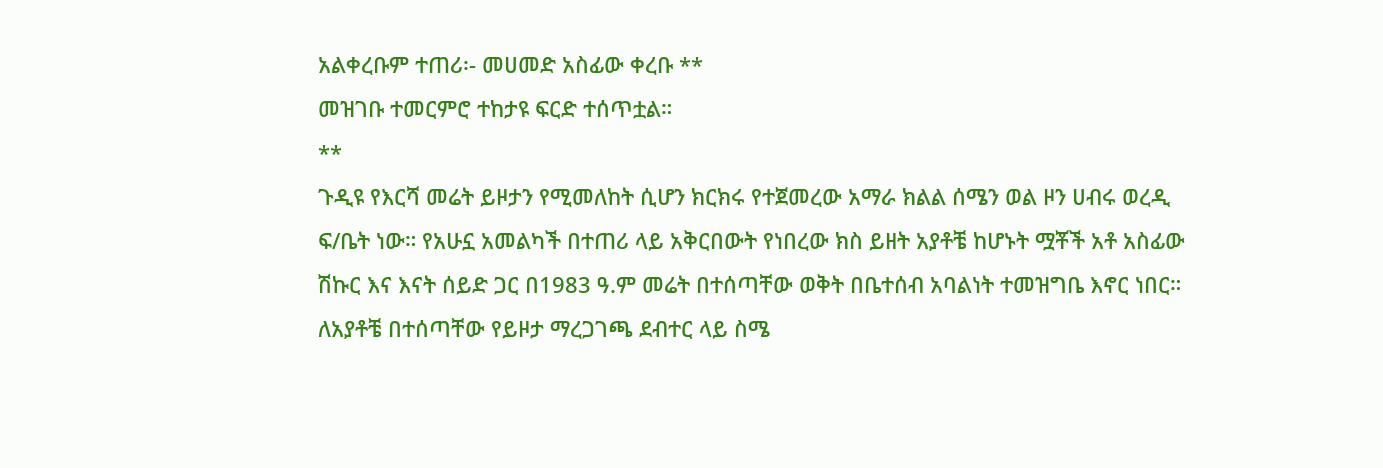አልቀረቡም ተጠሪ፡- መሀመድ አስፊው ቀረቡ **
መዝገቡ ተመርምሮ ተከታዩ ፍርድ ተሰጥቷል።
**
ጉዲዩ የእርሻ መሬት ይዞታን የሚመለከት ሲሆን ክርክሩ የተጀመረው አማራ ክልል ሰሜን ወል ዞን ሀብሩ ወረዲ ፍ/ቤት ነው። የአሁኗ አመልካች በተጠሪ ላይ አቅርበውት የነበረው ክስ ይዘት አያቶቼ ከሆኑት ሟቾች አቶ አስፊው ሽኩር እና እናት ሰይድ ጋር በ1983 ዓ.ም መሬት በተሰጣቸው ወቅት በቤተሰብ አባልነት ተመዝግቤ እኖር ነበር። ለአያቶቼ በተሰጣቸው የይዞታ ማረጋገጫ ደብተር ላይ ስሜ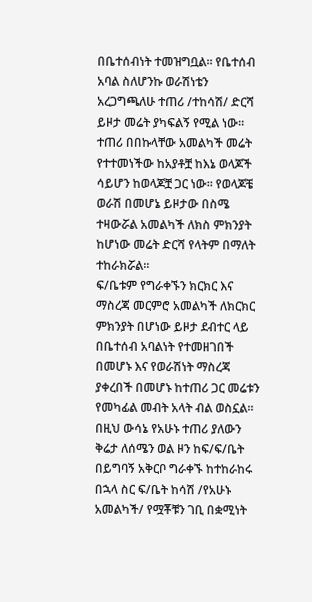በቤተሰብነት ተመዝግቧል። የቤተሰብ አባል ስለሆንኩ ወራሽነቴን አረጋግጫለሁ ተጠሪ /ተከሳሽ/ ድርሻ ይዞታ መሬት ያካፍልኝ የሚል ነው።
ተጠሪ በበኩላቸው አመልካች መሬት የተተመነችው ከአያቶቿ ከእኔ ወላጆች ሳይሆን ከወላጆቿ ጋር ነው። የወላጆቼ ወራሽ በመሆኔ ይዞታው በስሜ ተዛውሯል አመልካች ለክስ ምክንያት ከሆነው መሬት ድርሻ የላትም በማለት ተከራክሯል።
ፍ/ቤቱም የግራቀኙን ክርክር እና ማስረጃ መርምሮ አመልካች ለክርክር ምክንያት በሆነው ይዞታ ደብተር ላይ በቤተሰብ አባልነት የተመዘገበች በመሆኑ እና የወራሽነት ማስረጃ ያቀረበች በመሆኑ ከተጠሪ ጋር መሬቱን የመካፊል መብት አላት ብል ወስኗል።
በዚህ ውሳኔ የአሁኑ ተጠሪ ያለውን ቅሬታ ለሰሜን ወል ዞን ከፍ/ፍ/ቤት በይግባኝ አቅርቦ ግራቀኙ ከተከራከሩ በኋላ ስር ፍ/ቤት ከሳሽ /የአሁኑ አመልካች/ የሟቾቹን ገቢ በቋሚነት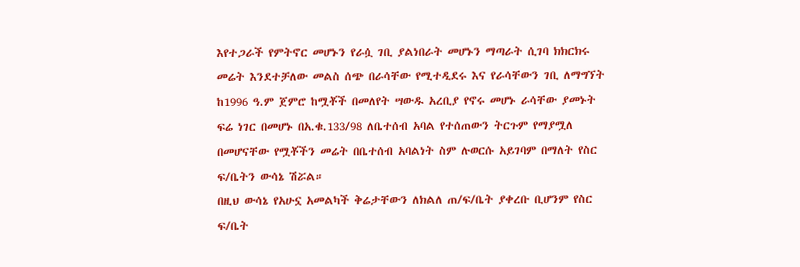እየተጋራች የምትኖር መሆኑን የራሷ ገቢ ያልነበራት መሆኑን ማጣራት ሲገባ ክክርክሩ መሬት እንደተቻለው መልስ ሰጭ በራሳቸው የሚተዲደሩ እና የራሳቸውን ገቢ ለማግኘት ከ1996 ዓ.ም ጀምሮ ከሟቾች በመለየት ሣውዱ አረቢያ የኖሩ መሆኑ ራሳቸው ያመኑት ፍሬ ነገር በመሆኑ በአ.ቁ.133/98 ለቤተሰብ አባል የተሰጠውን ትርጉም የማያሟለ በመሆናቸው የሟቾችን መሬት በቤተሰብ አባልነት ስም ሉወርሱ አይገባም በማለት የስር ፍ/ቤትን ውሳኔ ሽሯል።
በዚህ ውሳኔ የአሁኗ አመልካች ቅሬታቸውን ለክልለ ጠ/ፍ/ቤት ያቀረቡ ቢሆንም የስር ፍ/ቤት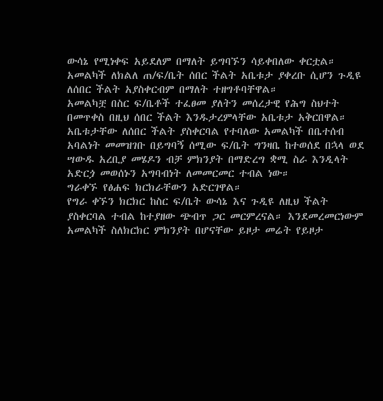ውሳኔ የሚነቀፍ አይደለም በማለት ይግባኙን ሳይቀበለው ቀርቷል።
አመልካች ለክልለ ጠ/ፍ/ቤት ሰበር ችልት አቤቱታ ያቀረቡ ሲሆን ጉዲዩ ለሰበር ችልት አያስቀርብም በማለት ተዘግቶባቸዋል።
አመልካቿ በስር ፍ/ቤቶች ተፈፀመ ያለትን መሰረታዊ የሕግ ስህተት በመጥቀስ በዚህ ሰበር ችልት እንዱታረምላቸው አቤቱታ አቅርበዋል።
አቤቱታቸው ለሰበር ችልት ያስቀርባል የተባለው አመልካች በቤተሰብ አባልነት መመዝገቡ በይግባኝ ሰሚው ፍ/ቤት ግንዛቤ ከተወሰደ በኋላ ወደ ሣውዱ አረቢያ መሄዶን ብቻ ምክንያት በማድረግ ቋሚ ስራ እንዲላት አድርጏ መወሰኑን አግባብነት ለመመርመር ተብል ነው።
ግራቀኙ የፅሐፍ ክርክራቸውን አድርገዋል።
የግራ ቀኙን ክርክር ከስር ፍ/ቤት ውሳኔ እና ጉዲዩ ለዚህ ችልት ያስቀርባል ተብል ከተያዘው ጭብጥ ጋር መርምረናል። እንደመረመርነውም አመልካች ስለክርክር ምክንያት በሆናቸው ይዞታ መሬት የይዞታ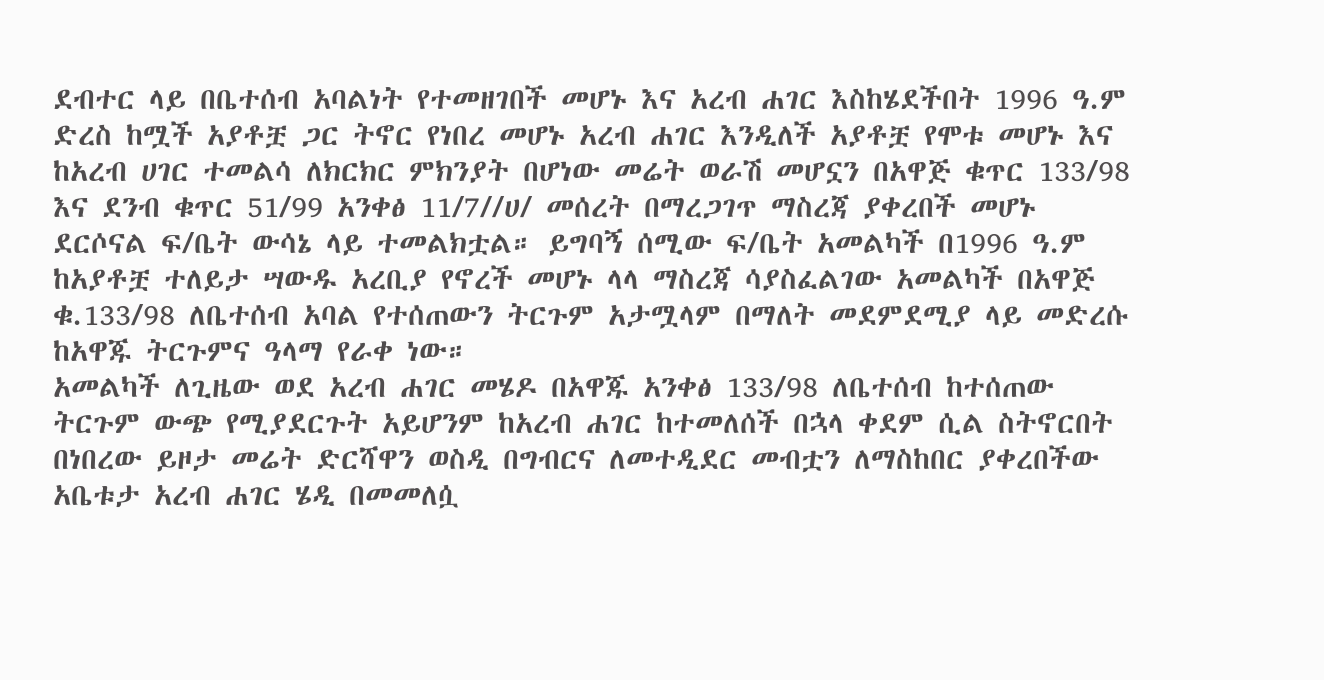ደብተር ላይ በቤተሰብ አባልነት የተመዘገበች መሆኑ እና አረብ ሐገር እስከሄደችበት 1996 ዓ.ም ድረስ ከሟች አያቶቿ ጋር ትኖር የነበረ መሆኑ አረብ ሐገር እንዲለች አያቶቿ የሞቱ መሆኑ እና ከአረብ ሀገር ተመልሳ ለክርክር ምክንያት በሆነው መሬት ወራሽ መሆኗን በአዋጅ ቁጥር 133/98 እና ደንብ ቁጥር 51/99 አንቀፅ 11/7//ሀ/ መሰረት በማረጋገጥ ማስረጃ ያቀረበች መሆኑ ደርሶናል ፍ/ቤት ውሳኔ ላይ ተመልክቷል። ይግባኝ ሰሚው ፍ/ቤት አመልካች በ1996 ዓ.ም ከአያቶቿ ተለይታ ሣውዱ አረቢያ የኖረች መሆኑ ላላ ማስረጃ ሳያስፈልገው አመልካች በአዋጅ ቁ.133/98 ለቤተሰብ አባል የተሰጠውን ትርጉም አታሟላም በማለት መደምደሚያ ላይ መድረሱ ከአዋጁ ትርጉምና ዓላማ የራቀ ነው።
አመልካች ለጊዜው ወደ አረብ ሐገር መሄዶ በአዋጁ አንቀፅ 133/98 ለቤተሰብ ከተሰጠው ትርጉም ውጭ የሚያደርጉት አይሆንም ከአረብ ሐገር ከተመለሰች በኋላ ቀደም ሲል ስትኖርበት በነበረው ይዞታ መሬት ድርሻዋን ወስዲ በግብርና ለመተዲደር መብቷን ለማስከበር ያቀረበችው አቤቱታ አረብ ሐገር ሄዲ በመመለሷ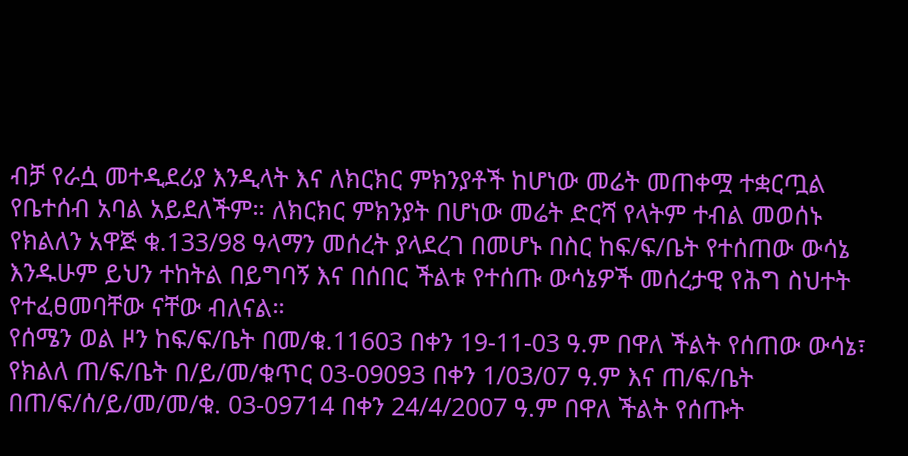ብቻ የራሷ መተዲደሪያ እንዲላት እና ለክርክር ምክንያቶች ከሆነው መሬት መጠቀሟ ተቋርጧል የቤተሰብ አባል አይደለችም። ለክርክር ምክንያት በሆነው መሬት ድርሻ የላትም ተብል መወሰኑ የክልለን አዋጅ ቁ.133/98 ዓላማን መሰረት ያላደረገ በመሆኑ በስር ከፍ/ፍ/ቤት የተሰጠው ውሳኔ እንዱሁም ይህን ተከትል በይግባኝ እና በሰበር ችልቱ የተሰጡ ውሳኔዎች መሰረታዊ የሕግ ስህተት የተፈፀመባቸው ናቸው ብለናል።
የሰሜን ወል ዞን ከፍ/ፍ/ቤት በመ/ቁ.11603 በቀን 19-11-03 ዓ.ም በዋለ ችልት የሰጠው ውሳኔ፣ የክልለ ጠ/ፍ/ቤት በ/ይ/መ/ቁጥር 03-09093 በቀን 1/03/07 ዓ.ም እና ጠ/ፍ/ቤት በጠ/ፍ/ሰ/ይ/መ/መ/ቁ. 03-09714 በቀን 24/4/2007 ዓ.ም በዋለ ችልት የሰጡት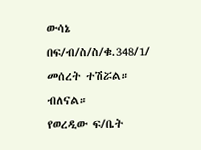ውሳኔ በፍ/ብ/ስ/ስ/ቁ.348/1/ መሰረት ተሽሯል። ብለናል።
የወረዲው ፍ/ቤት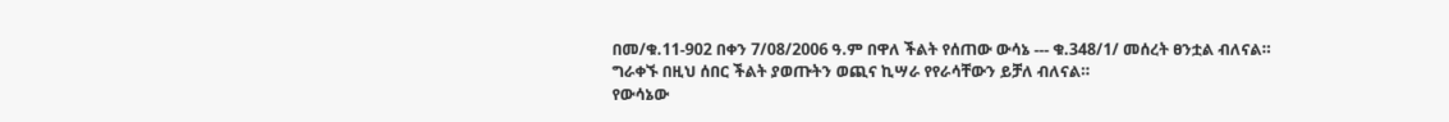በመ/ቁ.11-902 በቀን 7/08/2006 ዓ.ም በዋለ ችልት የሰጠው ውሳኔ --- ቁ.348/1/ መሰረት ፀንቷል ብለናል።
ግራቀኙ በዚህ ሰበር ችልት ያወጡትን ወጪና ኪሣራ የየራሳቸውን ይቻለ ብለናል።
የውሳኔው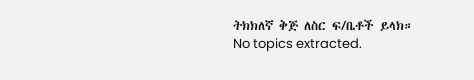ትክክለኛ ቅጅ ለስር ፍ/ቤቶች ይላክ።
No topics extracted.